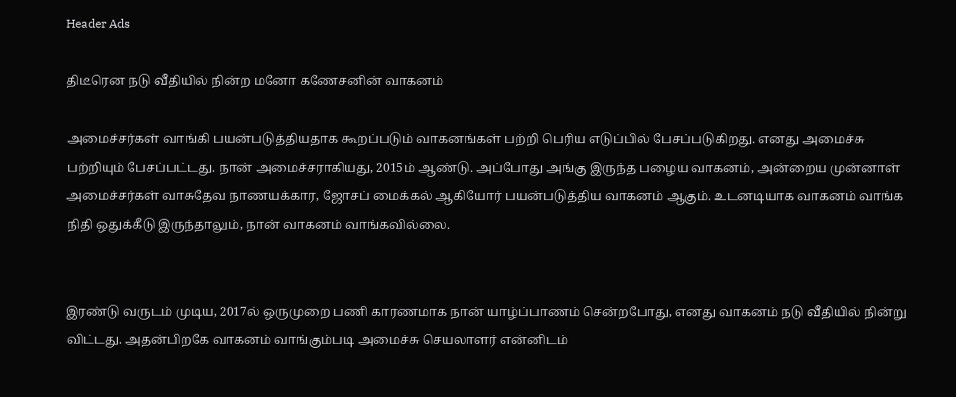Header Ads

திடீரென நடு வீதியில் நின்ற மனோ கணேசனின் வாகனம்

அமைச்சர்கள் வாங்கி பயன்படுத்தியதாக கூறப்படும் வாகனங்கள் பற்றி பெரிய எடுப்பில் பேசப்படுகிறது. எனது அமைச்சு பற்றியும் பேசப்பட்டது. நான் அமைச்சராகியது, 2015ம் ஆண்டு. அப்போது அங்கு இருந்த பழைய வாகனம், அன்றைய முன்னாள் அமைச்சர்கள் வாசுதேவ நாணயக்கார, ஜோசப் மைக்கல் ஆகியோர் பயன்படுத்திய வாகனம் ஆகும். உடனடியாக வாகனம் வாங்க நிதி ஒதுக்கீடு இருந்தாலும், நான் வாகனம் வாங்கவில்லை.


இரண்டு வருடம் முடிய, 2017ல் ஒருமுறை பணி காரணமாக நான் யாழ்ப்பாணம் சென்றபோது, எனது வாகனம் நடு வீதியில் நின்று விட்டது. அதன்பிறகே வாகனம் வாங்கும்படி அமைச்சு செயலாளர் என்னிடம்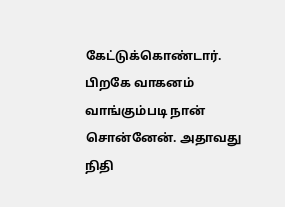கேட்டுக்கொண்டார். பிறகே வாகனம் வாங்கும்படி நான் சொன்னேன். அதாவது நிதி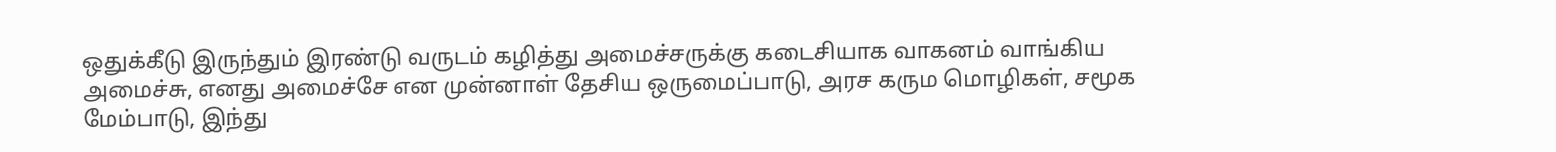ஒதுக்கீடு இருந்தும் இரண்டு வருடம் கழித்து அமைச்சருக்கு கடைசியாக வாகனம் வாங்கிய அமைச்சு, எனது அமைச்சே என முன்னாள் தேசிய ஒருமைப்பாடு, அரச கரும மொழிகள், சமூக மேம்பாடு, இந்து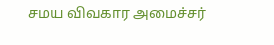சமய விவகார அமைச்சர்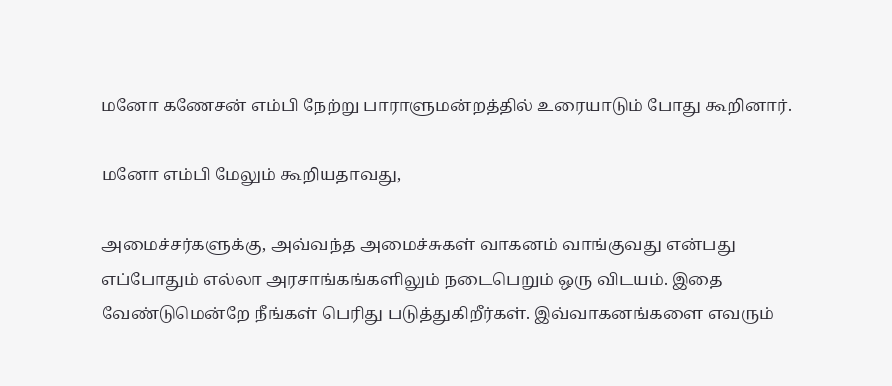மனோ கணேசன் எம்பி நேற்று பாராளுமன்றத்தில் உரையாடும் போது கூறினார்.

மனோ எம்பி மேலும் கூறியதாவது,

அமைச்சர்களுக்கு, அவ்வந்த அமைச்சுகள் வாகனம் வாங்குவது என்பது எப்போதும் எல்லா அரசாங்கங்களிலும் நடைபெறும் ஒரு விடயம். இதை வேண்டுமென்றே நீங்கள் பெரிது படுத்துகிறீர்கள். இவ்வாகனங்களை எவரும்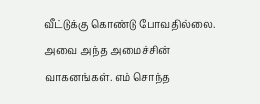வீட்டுக்கு கொண்டு போவதில்லை. அவை அந்த அமைச்சின் வாகனங்கள். எம் சொந்த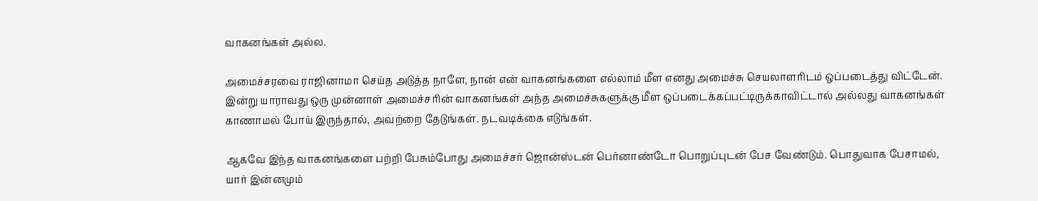வாகனங்கள் அல்ல.

அமைச்சரவை ராஜினாமா செய்த அடுத்த நாளே, நான் என் வாகனங்களை எல்லாம் மீள எனது அமைச்சு செயலாளரிடம் ஒப்படைத்து விட்டேன். இன்று யாராவது ஒரு முன்னாள் அமைச்சரின் வாகனங்கள் அந்த அமைச்சுகளுக்கு மீள ஒப்படைக்கப்பட்டிருக்காவிட்டால் அல்லது வாகனங்கள் காணாமல் போய் இருந்தால், அவற்றை தேடுங்கள். நடவடிக்கை எடுங்கள்.

ஆகவே இந்த வாகனங்களை பற்றி பேசும்போது அமைச்சர் ஜொன்ஸ்டன் பெர்னாண்டோ பொறுப்புடன் பேச வேண்டும். பொதுவாக பேசாமல், யார் இன்னமும்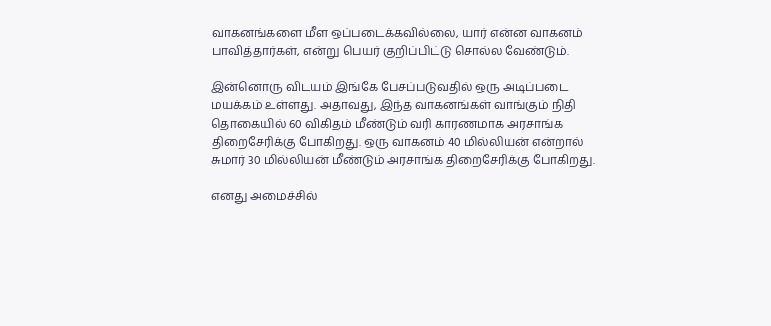வாகனங்களை மீள ஒப்படைக்கவில்லை, யார் என்ன வாகனம் பாவித்தார்கள், என்று பெயர் குறிப்பிட்டு சொல்ல வேண்டும்.

இன்னொரு விடயம் இங்கே பேசப்படுவதில் ஒரு அடிப்படை மயக்கம் உள்ளது. அதாவது, இந்த வாகனங்கள் வாங்கும் நிதி தொகையில் 60 விகிதம் மீண்டும் வரி காரணமாக அரசாங்க திறைசேரிக்கு போகிறது. ஒரு வாகனம் 40 மில்லியன் என்றால் சுமார் 30 மில்லியன் மீண்டும் அரசாங்க திறைசேரிக்கு போகிறது.

எனது அமைச்சில்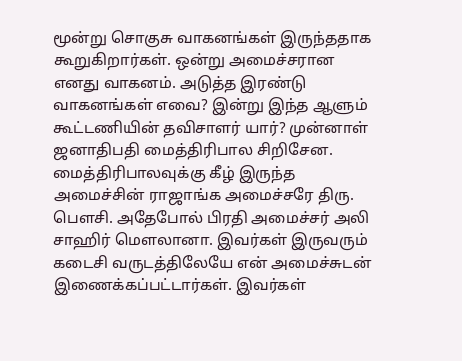மூன்று சொகுசு வாகனங்கள் இருந்ததாக கூறுகிறார்கள். ஒன்று அமைச்சரான எனது வாகனம். அடுத்த இரண்டு வாகனங்கள் எவை? இன்று இந்த ஆளும் கூட்டணியின் தவிசாளர் யார்? முன்னாள் ஜனாதிபதி மைத்திரிபால சிறிசேன. மைத்திரிபாலவுக்கு கீழ் இருந்த அமைச்சின் ராஜாங்க அமைச்சரே திரு. பெளசி. அதேபோல் பிரதி அமைச்சர் அலி சாஹிர் மௌலானா. இவர்கள் இருவரும் கடைசி வருடத்திலேயே என் அமைச்சுடன் இணைக்கப்பட்டார்கள். இவர்கள்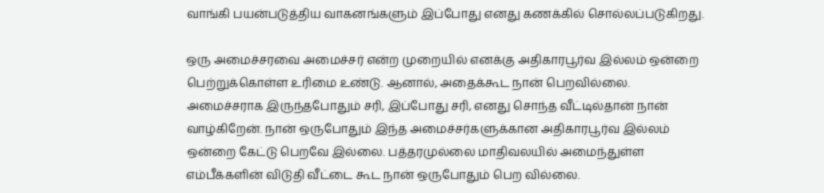வாங்கி பயன்படுத்திய வாகனங்களும் இப்போது எனது கணக்கில் சொல்லப்படுகிறது.

ஒரு அமைச்சரவை அமைச்சர் என்ற முறையில் எனக்கு அதிகாரபூர்வ இல்லம் ஒன்றை பெற்றுக்கொள்ள உரிமை உண்டு. ஆனால், அதைக்கூட நான் பெறவில்லை. அமைச்சராக இருந்தபோதும் சரி, இப்போது சரி, எனது சொந்த வீட்டில்தான் நான் வாழ்கிறேன். நான் ஒருபோதும் இந்த அமைச்சர்களுக்கான அதிகாரபூர்வ இல்லம் ஒன்றை கேட்டு பெறவே இல்லை. பத்தரமுல்லை மாதிவலயில் அமைந்துள்ள எம்பீக்களின் விடுதி வீட்டை கூட நான் ஒருபோதும் பெற வில்லை.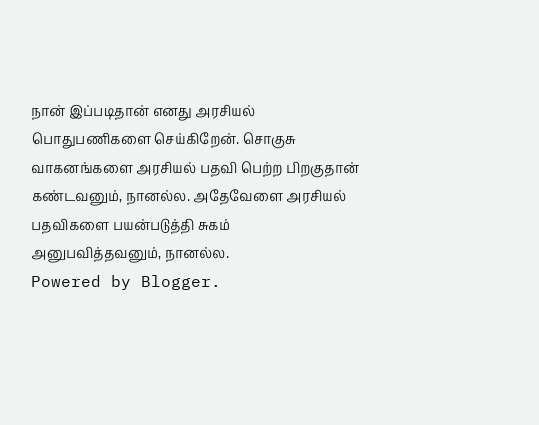நான் இப்படிதான் எனது அரசியல் பொதுபணிகளை செய்கிறேன். சொகுசு வாகனங்களை அரசியல் பதவி பெற்ற பிறகுதான் கண்டவனும், நானல்ல. அதேவேளை அரசியல் பதவிகளை பயன்படுத்தி சுகம் அனுபவித்தவனும், நானல்ல.
Powered by Blogger.